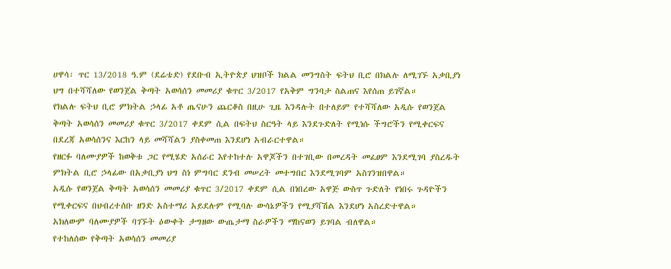ሀዋሳ፡ ጥር 13/2018 ዓ.ም (ደሬቴድ) የደቡብ ኢትዮጵያ ህዝቦች ክልል መንግስት ፍትህ ቢሮ በክልሉ ለሚገኙ አቃቢያነ ህግ በተሻሻለው የወንጀል ቅጣት አወሳሰን መመሪያ ቁጥር 3/2017 የአቅም ግንባታ ስልጠና እየሰጠ ይገኛል።
የክልሉ ፍትህ ቢሮ ምክትል ኃላፊ አቶ ጤናሁን ጨርቆስ በዚሁ ጊዜ እንዳሉት በተለይም የተሻሻለው አዲሱ የወንጀል ቅጣት አወሳሰን መመሪያ ቁጥር 3/2017 ቀደም ሲል በፍትህ ስርዓት ላይ እንደጉድለት የሚነሱ ችግሮችን የሚቀርፍና በደረጃ አወሳሰንና እርከን ላይ መሻሻልን ያስቀመጠ እንደሆነ አብራርተዋል።
የዘርፉ ባለሙያዎች ከወቅቱ ጋር የሚሄድ አሰራር እየተከተሉ አዋጆችን በተገቢው በመረዳት መፈፀም እንደሚገባ ያስረዱት ምክትል ቢሮ ኃላፊው በአቃቢያነ ህግ ስነ ምግባር ደንብ መሠረት መተግበር እንደሚገባም አስገንዝበዋል።
አዲሱ የወንጀል ቅጣት አወሳሰን መመሪያ ቁጥር 3/2017 ቀደም ሲል በነበረው አዋጅ ውስጥ ጉድለት የነበሩ ጉዳዮችን የሚቀርፍና በህብረተሰቡ ዘንድ አስተማሪ አይደሉም የሚባሉ ውሳኔዎችን የሚያሻሽል እንደሆነ አስረድተዋል።
አክለውም ባለሙያዎች ባገኙት ዕውቀት ታግዘው ውጤታማ ስራዎችን ማከናወን ይገባል ብለዋል።
የተከለሰው የቅጣት አወሳሰን መመሪያ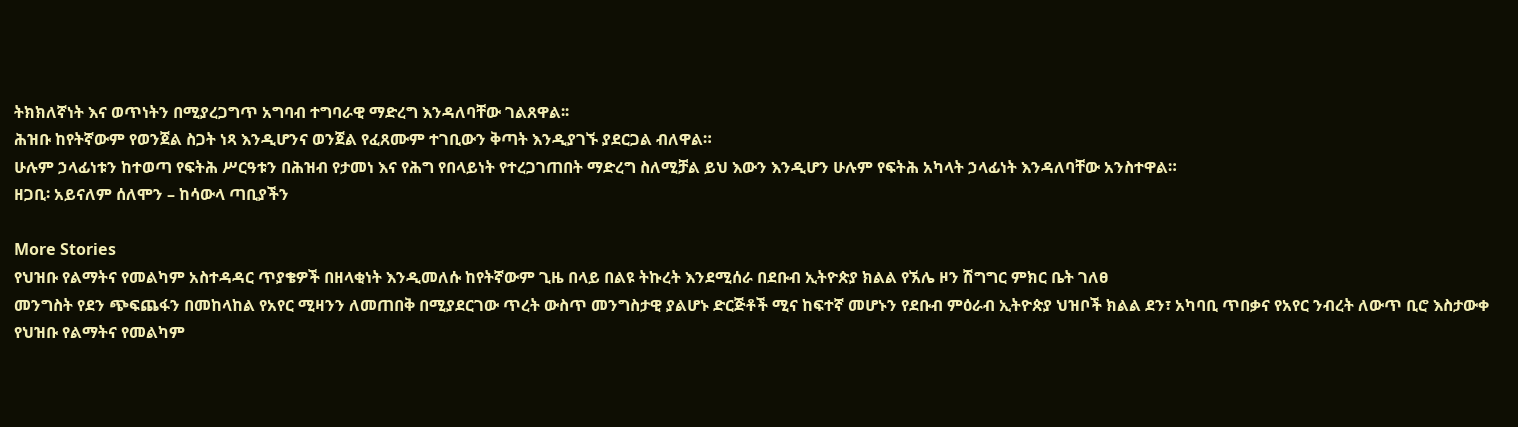ትክክለኛነት እና ወጥነትን በሚያረጋግጥ አግባብ ተግባራዊ ማድረግ እንዳለባቸው ገልጸዋል፡፡
ሕዝቡ ከየትኛውም የወንጀል ስጋት ነጻ እንዲሆንና ወንጀል የፈጸሙም ተገቢውን ቅጣት እንዲያገኙ ያደርጋል ብለዋል።
ሁሉም ኃላፊነቱን ከተወጣ የፍትሕ ሥርዓቱን በሕዝብ የታመነ እና የሕግ የበላይነት የተረጋገጠበት ማድረግ ስለሚቻል ይህ እውን እንዲሆን ሁሉም የፍትሕ አካላት ኃላፊነት እንዳለባቸው አንስተዋል።
ዘጋቢ፡ አይናለም ሰለሞን – ከሳውላ ጣቢያችን

More Stories
የህዝቡ የልማትና የመልካም አስተዳዳር ጥያቄዎች በዘላቂነት እንዲመለሱ ከየትኛውም ጊዜ በላይ በልዩ ትኩረት እንደሚሰራ በደቡብ ኢትዮጵያ ክልል የኧሌ ዞን ሽግግር ምክር ቤት ገለፀ
መንግስት የደን ጭፍጨፋን በመከላከል የአየር ሚዛንን ለመጠበቅ በሚያደርገው ጥረት ውስጥ መንግስታዊ ያልሆኑ ድርጅቶች ሚና ከፍተኛ መሆኑን የደቡብ ምዕራብ ኢትዮጵያ ህዝቦች ክልል ደን፣ አካባቢ ጥበቃና የአየር ንብረት ለውጥ ቢሮ እስታውቀ
የህዝቡ የልማትና የመልካም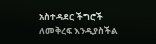አስተዳደር ችግሮች ለመቅረፍ እንዲያስችል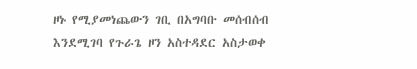ዞኑ የሚያመነጨውን ገቢ በአግባቡ መሰብሰብ እንደሚገባ የጉራጌ ዞን አስተዳደር አስታወቀ